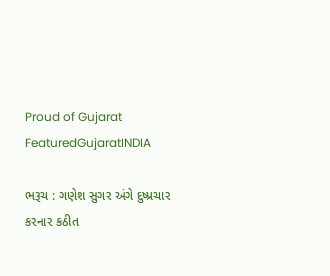Proud of Gujarat
FeaturedGujaratINDIA

ભરૂચ : ગણેશ સુગર અંગે દુષ્પ્રચાર કરનાર કઠીત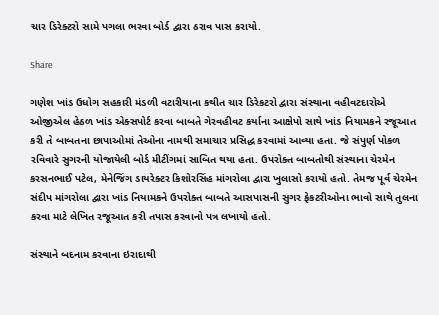ચાર ડિરેક્ટરો સામે પગલા ભરવા બોર્ડ દ્વારા ઠરાવ પાસ કરાયો.

Share

ગણેશ ખાંડ ઉધોગ સહકારી મંડળી વટારીયાના કથીત ચાર ડિરેકટરો દ્વારા સંસ્થાના વહીવટદારોએ ઓજીએલ હેઠળ ખાંડ એક્સપોર્ટ કરવા બાબતે ગેરવહીવટ કર્યાના આક્ષેપો સાથે ખાંડ નિયામકને રજૂઆત કરી તે બાબતના છાપાઓમાં તેઓના નામથી સમાચાર પ્રસિદ્ધ કરવામાં આવ્યા હતા. જે સંપુર્ણ પોકળ રવિવારે સુગરની યોજાયેલી બોર્ડ મીટીંગમાં સાબિત થયા હતા. ઉપરોક્ત બાબતોથી સંસ્થાના ચેરમેન કરસનભાઈ પટેલ, મેનેજિંગ ડાયરેક્ટર કિશોરસિંહ માંગરોલા દ્વારા ખુલાસો કરાયો હતો. તેમજ પૂર્વ ચેરમેન સંદીપ માંગરોલા દ્વારા ખાંડ નિયામકને ઉપરોક્ત બાબતે આસપાસની સુગર ફેકટરીઓના ભાવો સાથે તુલના કરવા માટે લેખિત રજૂઆત કરી તપાસ કરવાનો પત્ર લખાયો હતો.

સંસ્થાને બદનામ કરવાના ઇરાદાથી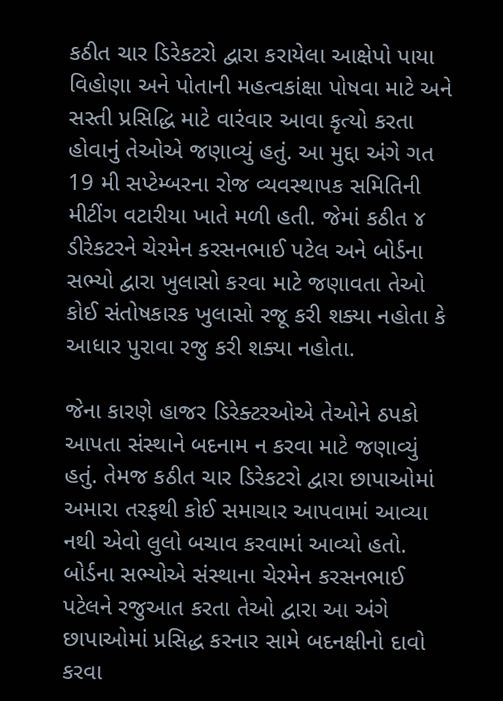કઠીત ચાર ડિરેકટરો દ્વારા કરાયેલા આક્ષેપો પાયા વિહોણા અને પોતાની મહત્વકાંક્ષા પોષવા માટે અને સસ્તી પ્રસિદ્ધિ માટે વારંવાર આવા કૃત્યો કરતા હોવાનું તેઓએ જણાવ્યું હતું. આ મુદ્દા અંગે ગત 19 મી સપ્ટેમ્બરના રોજ વ્યવસ્થાપક સમિતિની મીટીંગ વટારીયા ખાતે મળી હતી. જેમાં કઠીત ૪ ડીરેકટરને ચેરમેન કરસનભાઈ પટેલ અને બોર્ડના સભ્યો દ્વારા ખુલાસો કરવા માટે જણાવતા તેઓ કોઈ સંતોષકારક ખુલાસો રજૂ કરી શક્યા નહોતા કે આધાર પુરાવા રજુ કરી શક્યા નહોતા.

જેના કારણે હાજર ડિરેક્ટરઓએ તેઓને ઠપકો આપતા સંસ્થાને બદનામ ન કરવા માટે જણાવ્યું હતું. તેમજ કઠીત ચાર ડિરેકટરો દ્વારા છાપાઓમાં અમારા તરફથી કોઈ સમાચાર આપવામાં આવ્યા નથી એવો લુલો બચાવ કરવામાં આવ્યો હતો. બોર્ડના સભ્યોએ સંસ્થાના ચેરમેન કરસનભાઈ પટેલને રજુઆત કરતા તેઓ દ્વારા આ અંગે છાપાઓમાં પ્રસિદ્ધ કરનાર સામે બદનક્ષીનો દાવો કરવા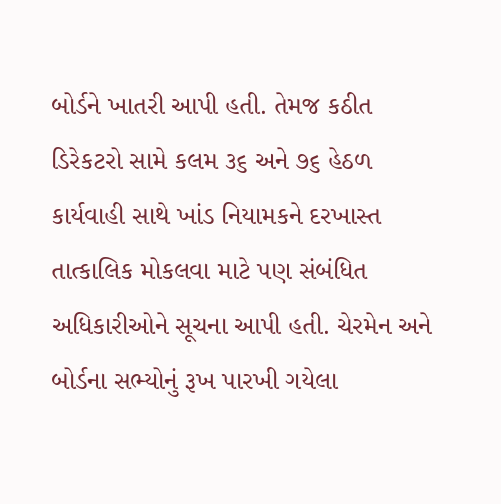બોર્ડને ખાતરી આપી હતી. તેમજ કઠીત ડિરેકટરો સામે કલમ ૩૬ અને ૭૬ હેઠળ કાર્યવાહી સાથે ખાંડ નિયામકને દરખાસ્ત તાત્કાલિક મોકલવા માટે પણ સંબંધિત અધિકારીઓને સૂચના આપી હતી. ચેરમેન અને બોર્ડના સભ્યોનું રૂખ પારખી ગયેલા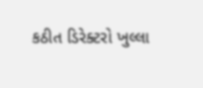કઠીત ડિરેક્ટરો ખુલ્લા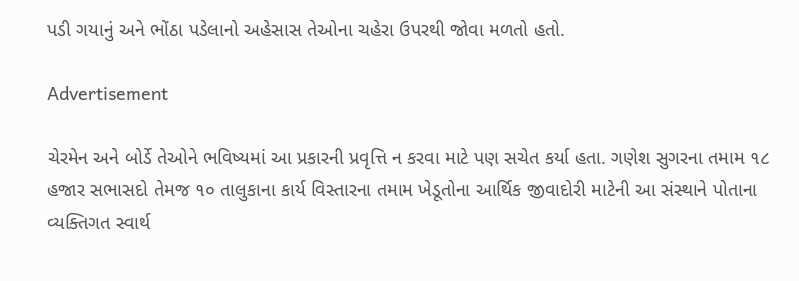પડી ગયાનું અને ભોંઠા પડેલાનો અહેસાસ તેઓના ચહેરા ઉપરથી જોવા મળતો હતો.

Advertisement

ચેરમેન અને બોર્ડે તેઓને ભવિષ્યમાં આ પ્રકારની પ્રવૃત્તિ ન કરવા માટે પણ સચેત કર્યા હતા. ગણેશ સુગરના તમામ ૧૮ હજાર સભાસદો તેમજ ૧૦ તાલુકાના કાર્ય વિસ્તારના તમામ ખેડૂતોના આર્થિક જીવાદોરી માટેની આ સંસ્થાને પોતાના વ્યક્તિગત સ્વાર્થ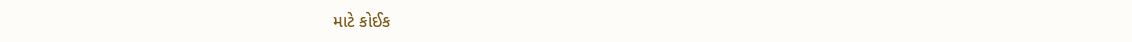માટે કોઈક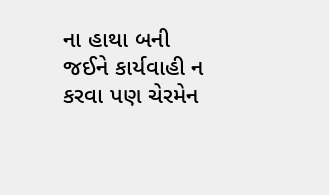ના હાથા બની જઈને કાર્યવાહી ન કરવા પણ ચેરમેન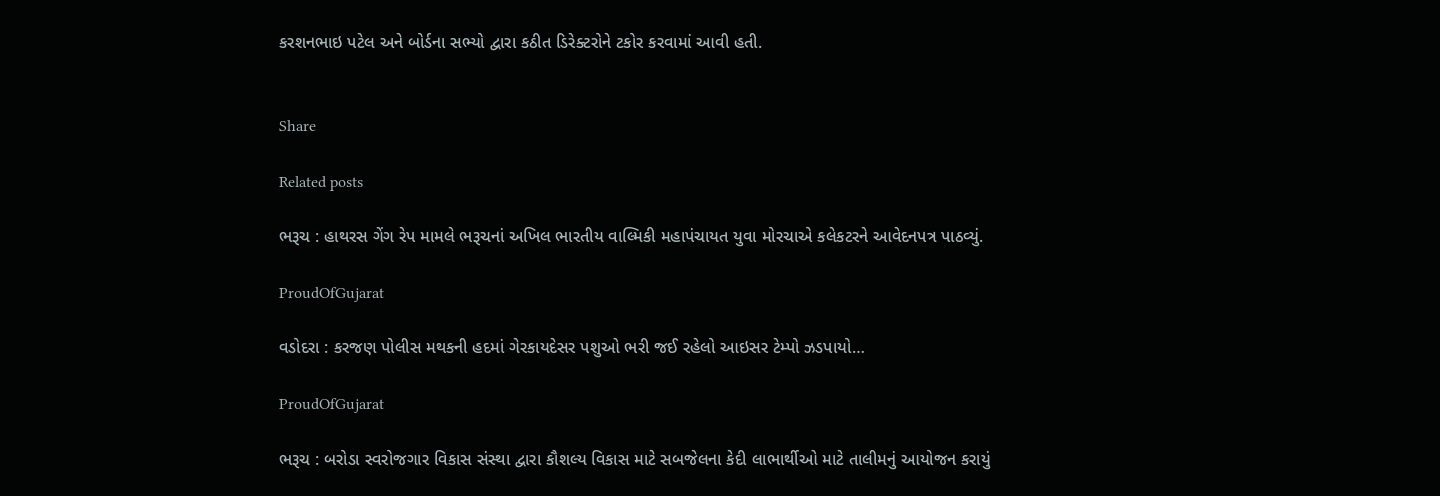કરશનભાઇ પટેલ અને બોર્ડના સભ્યો દ્વારા કઠીત ડિરેક્ટરોને ટકોર કરવામાં આવી હતી.


Share

Related posts

ભરૂચ : હાથરસ ગેંગ રેપ મામલે ભરૂચનાં અખિલ ભારતીય વાલ્મિકી મહાપંચાયત યુવા મોરચાએ કલેકટરને આવેદનપત્ર પાઠવ્યું.

ProudOfGujarat

વડોદરા : કરજણ પોલીસ મથકની હદમાં ગેરકાયદેસર પશુઓ ભરી જઈ રહેલો આઇસર ટેમ્પો ઝડપાયો…

ProudOfGujarat

ભરૂચ : બરોડા સ્વરોજગાર વિકાસ સંસ્થા દ્વારા કૌશલ્ય વિકાસ માટે સબજેલના કેદી લાભાર્થીઓ માટે તાલીમનું આયોજન કરાયું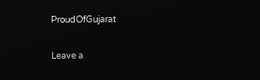ProudOfGujarat

Leave a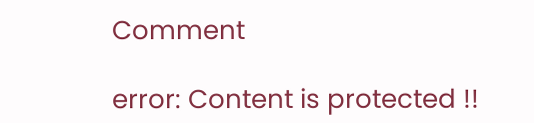Comment

error: Content is protected !!